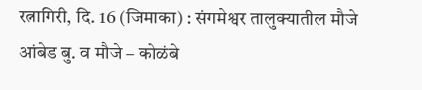रत्नागिरी, दि. 16 (जिमाका) : संगमेश्वर तालुक्यातील मौजे आंबेड बु. व मौजे – कोळंबे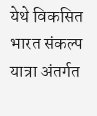येथे विकसित भारत संकल्प यात्रा अंतर्गत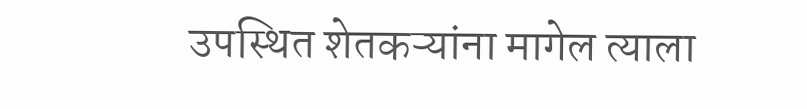उपस्थित शेतकऱ्यांना मागेल त्याला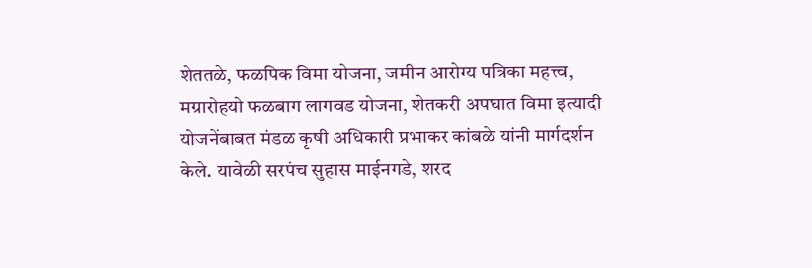शेततळे, फळपिक विमा योजना, जमीन आरोग्य पत्रिका महत्त्व, मग्रारोहयो फळबाग लागवड योजना, शेतकरी अपघात विमा इत्यादी योजनेंबाबत मंडळ कृषी अधिकारी प्रभाकर कांबळे यांनी मार्गदर्शन केले. यावेळी सरपंच सुहास माईनगडे, शरद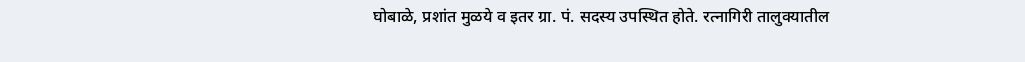घोबाळे, प्रशांत मुळये व इतर ग्रा. पं. सदस्य उपस्थित होते. रत्नागिरी तालुक्यातील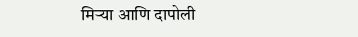मिऱ्या आणि दापोली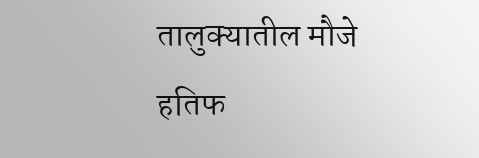तालुक्यातील मौजे हतिफ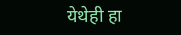येथेही हा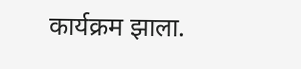कार्यक्रम झाला.